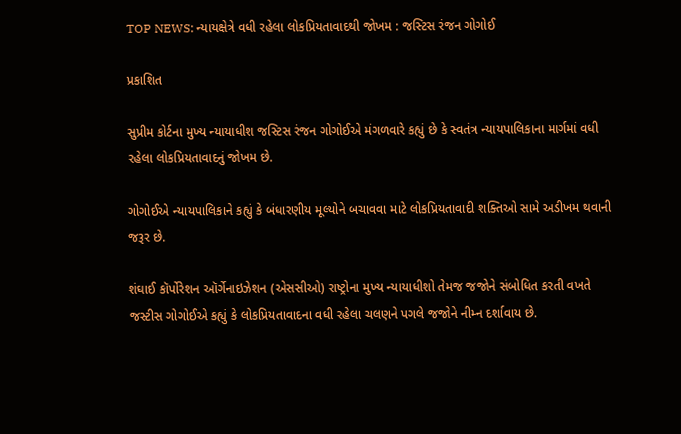TOP NEWS: ન્યાયક્ષેત્રે વધી રહેલા લોકપ્રિયતાવાદથી જોખમ : જસ્ટિસ રંજન ગોગોઈ

પ્રકાશિત

સુપ્રીમ કોર્ટના મુખ્ય ન્યાયાધીશ જસ્ટિસ રંજન ગોગોઈએ મંગળવારે કહ્યું છે કે સ્વતંત્ર ન્યાયપાલિકાના માર્ગમાં વધી રહેલા લોકપ્રિયતાવાદનું જોખમ છે.

ગોગોઈએ ન્યાયપાલિકાને કહ્યું કે બંધારણીય મૂલ્યોને બચાવવા માટે લોકપ્રિયતાવાદી શક્તિઓ સામે અડીખમ થવાની જરૂર છે.

શંઘાઈ કૉર્પોરેશન ઑર્ગેનાઇઝેશન (એસસીઓ) રાષ્ટ્રોના મુખ્ય ન્યાયાધીશો તેમજ જજોને સંબોધિત કરતી વખતે જસ્ટીસ ગોગોઈએ કહ્યું કે લોકપ્રિયતાવાદના વધી રહેલા ચલણને પગલે જજોને નીમ્ન દર્શાવાય છે.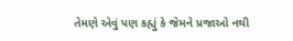તેમણે એવું પણ કહ્યું કે જેમને પ્રજાઓ નથી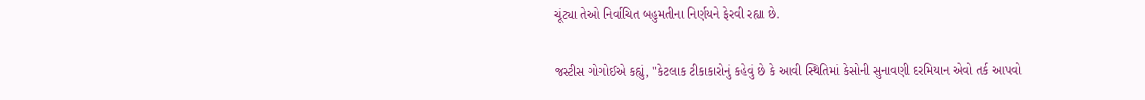ચૂંટ્યા તેઓ નિર્વાચિત બહુમતીના નિર્ણયને ફેરવી રહ્યા છે.

જસ્ટીસ ગોગોઈએ કહ્યું, "કેટલાક ટીકાકારોનું કહેવું છે કે આવી સ્થિતિમાં કેસોની સુનાવણી દરમિયાન એવો તર્ક આપવો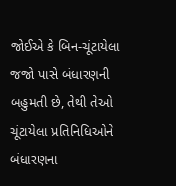જોઈએ કે બિન-ચૂંટાયેલા જજો પાસે બંધારણની બહુમતી છે, તેથી તેઓ ચૂંટાયેલા પ્રતિનિધિઓને બંધારણના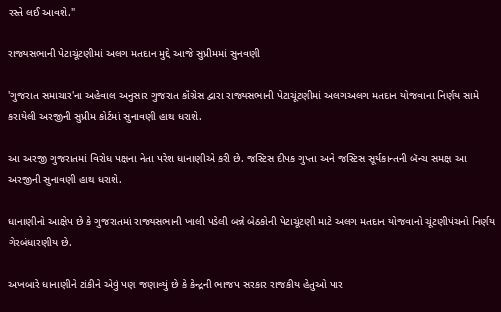રસ્તે લઈ આવશે."

રાજ્યસભાની પેટાચૂંટણીમાં અલગ મતદાન મુદ્દે આજે સુપ્રીમમાં સુનવણી

'ગુજરાત સમાચાર'ના અહેવાલ અનુસાર ગુજરાત કૉંગ્રેસ દ્વારા રાજ્યસભાની પેટાચૂંટણીમાં અલગઅલગ મતદાન યોજવાના નિર્ણય સામે કરાયેલી અરજીની સુપ્રીમ કોર્ટમાં સુનાવણી હાથ ધરાશે.

આ અરજી ગુજરાતમાં વિરોધ પક્ષના નેતા પરેશ ધાનાણીએ કરી છે. જસ્ટિસ દીપક ગુપ્તા અને જસ્ટિસ સૂર્યકાન્તની બૅન્ચ સમક્ષ આ અરજીની સુનાવણી હાથ ધરાશે.

ધાનાણીનો આક્ષેપ છે કે ગુજરાતમાં રાજ્યસભાની ખાલી પડેલી બન્ને બેઠકોની પેટાચૂંટણી માટે અલગ મતદાન યોજવાનો ચૂંટણીપંચનો નિર્ણય ગેરબંધારણીય છે.

અખબારે ધાનાણીને ટાંકીને એવું પણ જણાવ્યું છે કે કેન્દ્રની ભાજપ સરકાર રાજકીય હેતુઓ પાર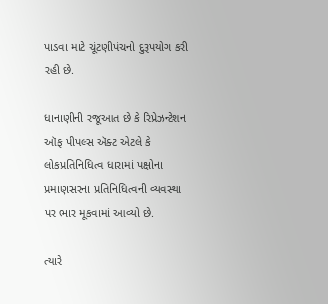પાડવા માટે ચૂંટણીપંચનો દુરૂપયોગ કરી રહી છે.

ધાનાણીની રજૂઆત છે કે રિપ્રેઝન્ટેશન ઑફ પીપલ્સ ઍક્ટ એટલે કે લોકપ્રતિનિધિત્વ ધારામાં પક્ષોના પ્રમાણસરના પ્રતિનિધિત્વની વ્યવસ્થા પર ભાર મૂકવામાં આવ્યો છે.

ત્યારે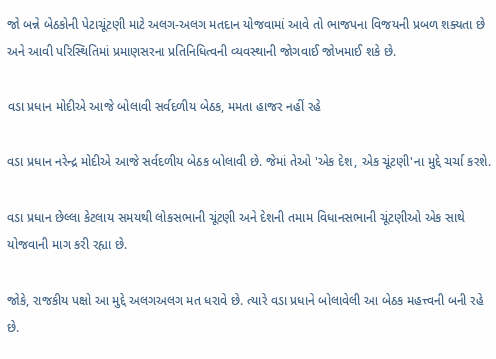જો બન્ને બેઠકોની પેટાચૂંટણી માટે અલગ-અલગ મતદાન યોજવામાં આવે તો ભાજપના વિજયની પ્રબળ શક્યતા છે અને આવી પરિસ્થિતિમાં પ્રમાણસરના પ્રતિનિધિત્વની વ્યવસ્થાની જોગવાઈ જોખમાઈ શકે છે.

વડા પ્રધાન મોદીએ આજે બોલાવી સર્વદળીય બેઠક, મમતા હાજર નહીં રહે

વડા પ્રધાન નરેન્દ્ર મોદીએ આજે સર્વદળીય બેઠક બોલાવી છે. જેમાં તેઓ 'એક દેશ, એક ચૂંટણી'ના મુદ્દે ચર્ચા કરશે.

વડા પ્રધાન છેલ્લા કેટલાય સમયથી લોકસભાની ચૂંટણી અને દેશની તમામ વિધાનસભાની ચૂંટણીઓ એક સાથે યોજવાની માગ કરી રહ્યા છે.

જોકે, રાજકીય પક્ષો આ મુદ્દે અલગઅલગ મત ધરાવે છે. ત્યારે વડા પ્રધાને બોલાવેલી આ બેઠક મહત્ત્વની બની રહે છે.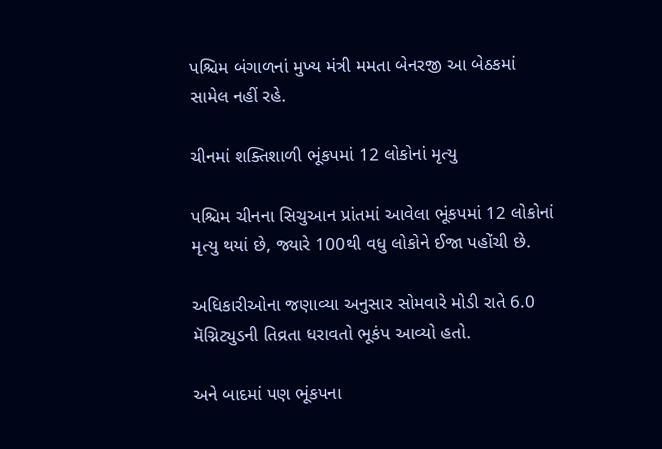પશ્ચિમ બંગાળનાં મુખ્ય મંત્રી મમતા બેનરજી આ બેઠકમાં સામેલ નહીં રહે.

ચીનમાં શક્તિશાળી ભૂંકપમાં 12 લોકોનાં મૃત્યુ

પશ્ચિમ ચીનના સિચુઆન પ્રાંતમાં આવેલા ભૂંકપમાં 12 લોકોનાં મૃત્યુ થયાં છે, જ્યારે 100થી વધુ લોકોને ઈજા પહોંચી છે.

અધિકારીઓના જણાવ્યા અનુસાર સોમવારે મોડી રાતે 6.0 મૅગ્નિટ્યુડની તિવ્રતા ધરાવતો ભૂકંપ આવ્યો હતો.

અને બાદમાં પણ ભૂંકપના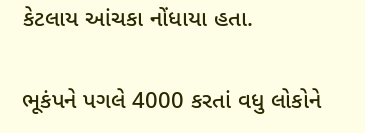કેટલાય આંચકા નોંધાયા હતા.

ભૂકંપને પગલે 4000 કરતાં વધુ લોકોને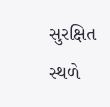સુરક્ષિત સ્થળે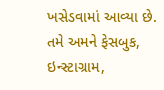ખસેડવામાં આવ્યા છે. તમે અમને ફેસબુક, ઇન્સ્ટાગ્રામ,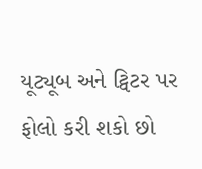યૂટ્યૂબ અને ટ્વિટર પર ફોલો કરી શકો છો